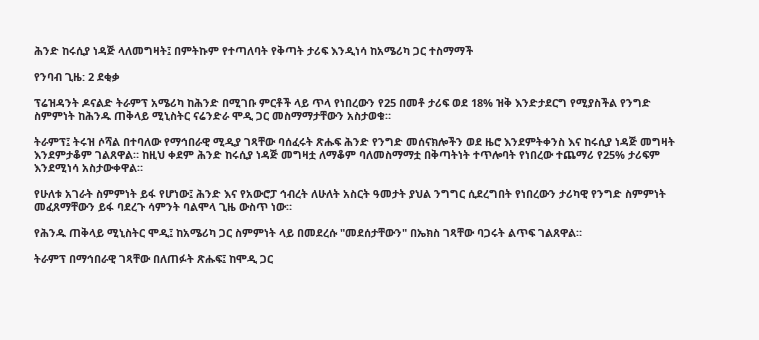ሕንድ ከሩሲያ ነዳጅ ላለመግዛት፤ በምትኩም የተጣለባት የቅጣት ታሪፍ እንዲነሳ ከአሜሪካ ጋር ተስማማች

የንባብ ጊዜ: 2 ደቂቃ

ፕሬዝዳንት ዶናልድ ትራምፕ አሜሪካ ከሕንድ በሚገቡ ምርቶች ላይ ጥላ የነበረውን የ25 በመቶ ታሪፍ ወደ 18% ዝቅ እንድታደርግ የሚያስችል የንግድ ስምምነት ከሕንዱ ጠቅላይ ሚኒስትር ናሬንድራ ሞዲ ጋር መስማማታቸውን አስታወቁ።

ትራምፕ፤ ትሩዝ ሶሻል በተባለው የማኅበራዊ ሚዲያ ገጻቸው ባሰፈሩት ጽሑፍ ሕንድ የንግድ መሰናክሎችን ወደ ዜሮ እንደምትቀንስ እና ከሩሲያ ነዳጅ መግዛት እንደምታቆም ገልጸዋል። ከዚህ ቀደም ሕንድ ከሩሲያ ነዳጅ መግዛቷ ለማቆም ባለመስማማቷ በቅጣትነት ተጥሎባት የነበረው ተጨማሪ የ25% ታሪፍም እንደሚነሳ አስታውቀዋል።

የሁለቱ አገራት ስምምነት ይፋ የሆነው፤ ሕንድ እና የአውሮፓ ኅብረት ለሁለት አስርት ዓመታት ያህል ንግግር ሲደረግበት የነበረውን ታሪካዊ የንግድ ስምምነት መፈጸማቸውን ይፋ ባደረጉ ሳምንት ባልሞላ ጊዜ ውስጥ ነው።

የሕንዱ ጠቅላይ ሚኒስትር ሞዲ፤ ከአሜሪካ ጋር ስምምነት ላይ በመደረሱ "መደሰታቸውን" በኤክስ ገጻቸው ባጋሩት ልጥፍ ገልጸዋል።

ትራምፕ በማኅበራዊ ገጻቸው በለጠፉት ጽሑፍ፤ ከሞዲ ጋር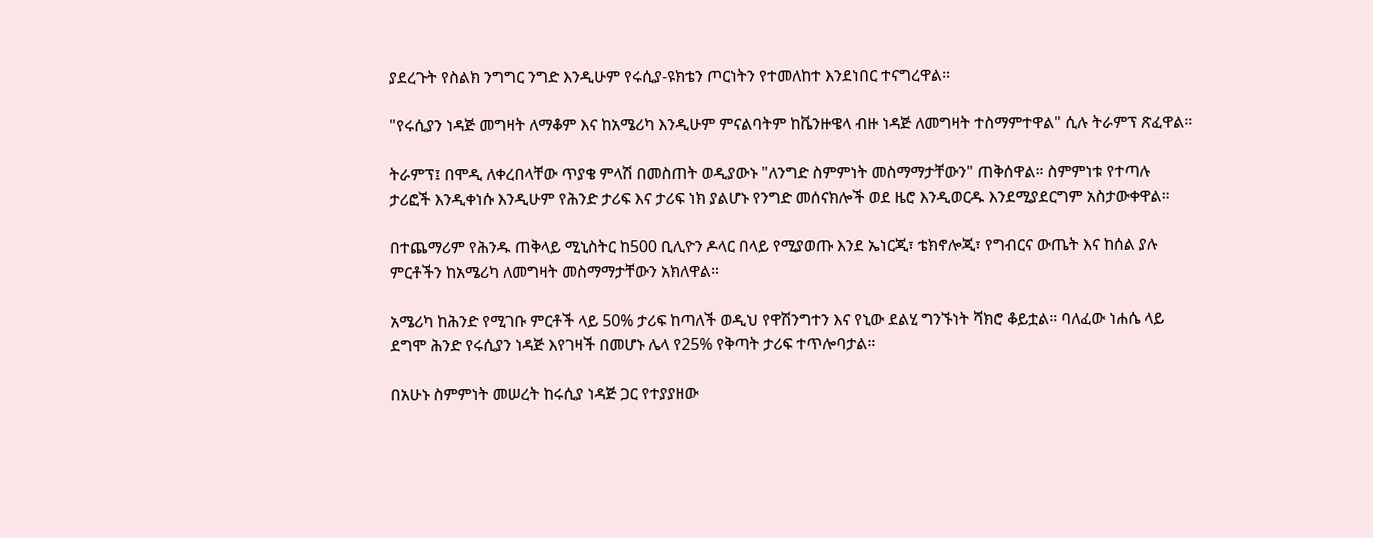ያደረጉት የስልክ ንግግር ንግድ እንዲሁም የሩሲያ-ዩክቴን ጦርነትን የተመለከተ እንደነበር ተናግረዋል።

"የሩሲያን ነዳጅ መግዛት ለማቆም እና ከአሜሪካ እንዲሁም ምናልባትም ከቬንዙዌላ ብዙ ነዳጅ ለመግዛት ተስማምተዋል" ሲሉ ትራምፕ ጽፈዋል።

ትራምፕ፤ በሞዲ ለቀረበላቸው ጥያቄ ምላሽ በመስጠት ወዲያውኑ "ለንግድ ስምምነት መስማማታቸውን" ጠቅሰዋል። ስምምነቱ የተጣሉ ታሪፎች እንዲቀነሱ እንዲሁም የሕንድ ታሪፍ እና ታሪፍ ነክ ያልሆኑ የንግድ መሰናክሎች ወደ ዜሮ እንዲወርዱ እንደሚያደርግም አስታውቀዋል።

በተጨማሪም የሕንዱ ጠቅላይ ሚኒስትር ከ500 ቢሊዮን ዶላር በላይ የሚያወጡ እንደ ኤነርጂ፣ ቴክኖሎጂ፣ የግብርና ውጤት እና ከሰል ያሉ ምርቶችን ከአሜሪካ ለመግዛት መስማማታቸውን አክለዋል።

አሜሪካ ከሕንድ የሚገቡ ምርቶች ላይ 50% ታሪፍ ከጣለች ወዲህ የዋሽንግተን እና የኒው ደልሂ ግንኙነት ሻክሮ ቆይቷል። ባለፈው ነሐሴ ላይ ደግሞ ሕንድ የሩሲያን ነዳጅ እየገዛች በመሆኑ ሌላ የ25% የቅጣት ታሪፍ ተጥሎባታል።

በአሁኑ ስምምነት መሠረት ከሩሲያ ነዳጅ ጋር የተያያዘው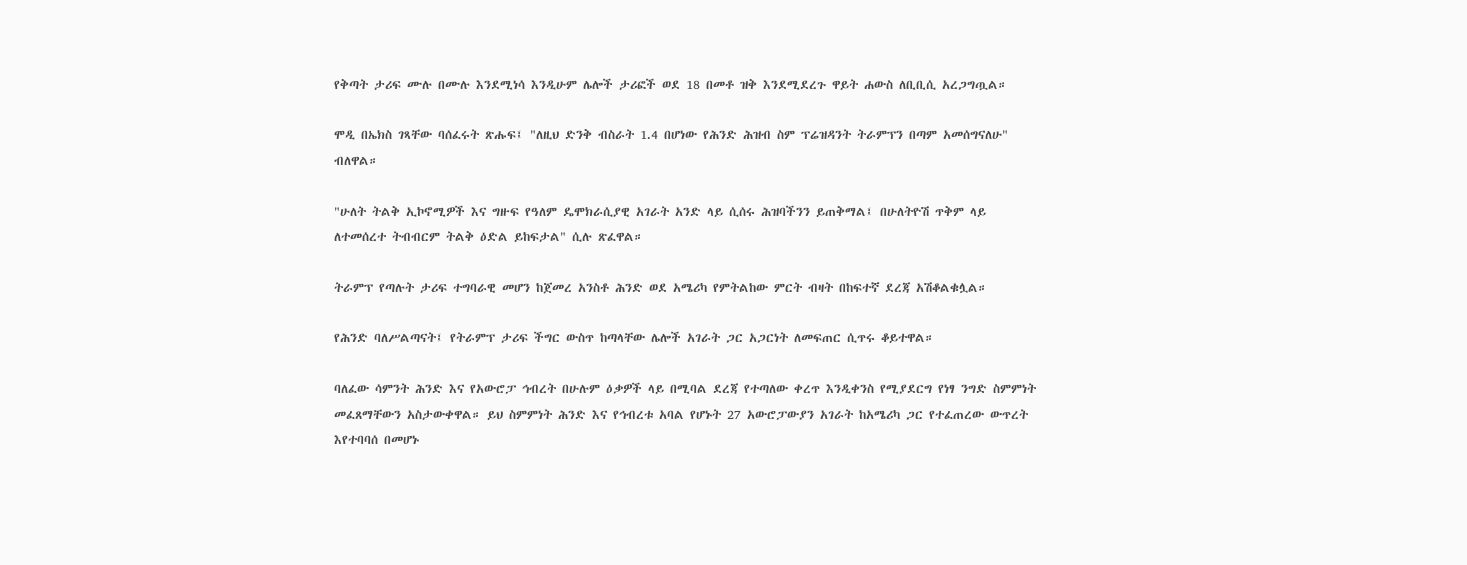የቅጣት ታሪፍ ሙሉ በሙሉ እንደሚነሳ እንዲሁም ሌሎች ታሪፎች ወደ 18 በመቶ ዝቅ እንደሚደረጉ ዋይት ሐውስ ለቢቢሲ አረጋግጧል።

ሞዲ በኤክስ ገጻቸው ባሰፈሩት ጽሑፍ፤ "ለዚህ ድንቅ ብስራት 1.4 በሆነው የሕንድ ሕዝብ ስም ፕሬዝዳንት ትራምፕን በጣም አመሰግናለሁ" ብለዋል።

"ሁለት ትልቅ ኢኮኖሚዎች እና ግዙፍ የዓለም ዴሞክራሲያዊ አገራት አንድ ላይ ሲሰሩ ሕዝባችንን ይጠቅማል፤ በሁለትዮሽ ጥቅም ላይ ለተመሰረተ ትብብርም ትልቅ ዕድል ይከፍታል" ሲሉ ጽፈዋል።

ትራምፕ የጣሉት ታሪፍ ተግባራዊ መሆን ከጀመረ አንስቶ ሕንድ ወደ አሜሪካ የምትልከው ምርት ብዛት በከፍተኛ ደረጃ አሽቆልቁሏል።

የሕንድ ባለሥልጣናት፤ የትራምፕ ታሪፍ ችግር ውስጥ ከጣላቸው ሌሎች አገራት ጋር አጋርነት ለመፍጠር ሲጥሩ ቆይተዋል።

ባለፈው ሳምንት ሕንድ እና የአውሮፓ ኅብረት በሁሉም ዕቃዎች ላይ በሚባል ደረጃ የተጣለው ቀረጥ እንዲቀንስ የሚያደርግ የነፃ ንግድ ስምምነት መፈጸማቸውን አስታውቀዋል። ይህ ስምምነት ሕንድ እና የኅብረቱ አባል የሆኑት 27 አውሮፓውያን አገራት ከአሜሪካ ጋር የተፈጠረው ውጥረት እየተባባሰ በመሆኑ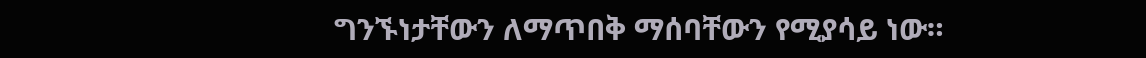ግንኙነታቸውን ለማጥበቅ ማሰባቸውን የሚያሳይ ነው።